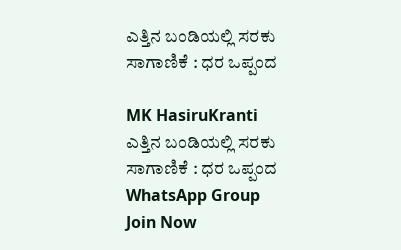ಎತ್ತಿನ ಬಂಡಿಯಲ್ಲಿ ಸರಕು ಸಾಗಾಣಿಕೆ : ಧರ ಒಪ್ಪಂದ

MK HasiruKranti
ಎತ್ತಿನ ಬಂಡಿಯಲ್ಲಿ ಸರಕು ಸಾಗಾಣಿಕೆ : ಧರ ಒಪ್ಪಂದ
WhatsApp Group Join Now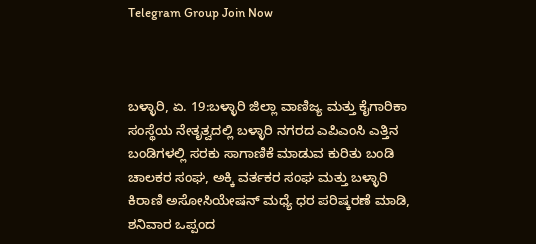Telegram Group Join Now



ಬಳ್ಳಾರಿ, ಏ. 19:ಬಳ್ಳಾರಿ ಜಿಲ್ಲಾ ವಾಣಿಜ್ಯ ಮತ್ತು ಕೈಗಾರಿಕಾ ಸಂಸ್ಥೆಯ ನೇತೃತ್ವದಲ್ಲಿ ಬಳ್ಳಾರಿ ನಗರದ ಎಪಿಎಂಸಿ ಎತ್ತಿನ ಬಂಡಿಗಳಲ್ಲಿ ಸರಕು ಸಾಗಾಣಿಕೆ ಮಾಡುವ ಕುರಿತು ಬಂಡಿ ಚಾಲಕರ ಸಂಘ, ಅಕ್ಕಿ ವರ್ತಕರ ಸಂಘ ಮತ್ತು ಬಳ್ಳಾರಿ ಕಿರಾಣಿ ಅಸೋಸಿಯೇಷನ್ ಮಧ್ಯೆ ಧರ ಪರಿಷ್ಕರಣೆ ಮಾಡಿ, ಶನಿವಾರ ಒಪ್ಪಂದ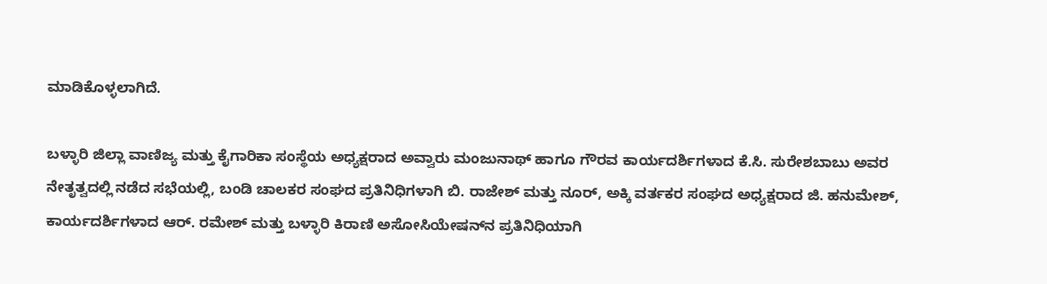ಮಾಡಿಕೊಳ್ಳಲಾಗಿದೆ.

ಬಳ್ಳಾರಿ ಜಿಲ್ಲಾ ವಾಣಿಜ್ಯ ಮತ್ತು ಕೈಗಾರಿಕಾ ಸಂಸ್ಥೆಯ ಅಧ್ಯಕ್ಷರಾದ ಅವ್ವಾರು ಮಂಜುನಾಥ್ ಹಾಗೂ ಗೌರವ ಕಾರ್ಯದರ್ಶಿಗಳಾದ ಕೆ.ಸಿ. ಸುರೇಶಬಾಬು ಅವರ ನೇತೃತ್ವದಲ್ಲಿ ನಡೆದ ಸಭೆಯಲ್ಲಿ, ಬಂಡಿ ಚಾಲಕರ ಸಂಘದ ಪ್ರತಿನಿಧಿಗಳಾಗಿ ಬಿ. ರಾಜೇಶ್ ಮತ್ತು ನೂರ್, ಅಕ್ಕಿ ವರ್ತಕರ ಸಂಘದ ಅಧ್ಯಕ್ಷರಾದ ಜಿ. ಹನುಮೇಶ್, ಕಾರ್ಯದರ್ಶಿಗಳಾದ ಆರ್. ರಮೇಶ್ ಮತ್ತು ಬಳ್ಳಾರಿ ಕಿರಾಣಿ ಅಸೋಸಿಯೇಷನ್‍ನ ಪ್ರತಿನಿಧಿಯಾಗಿ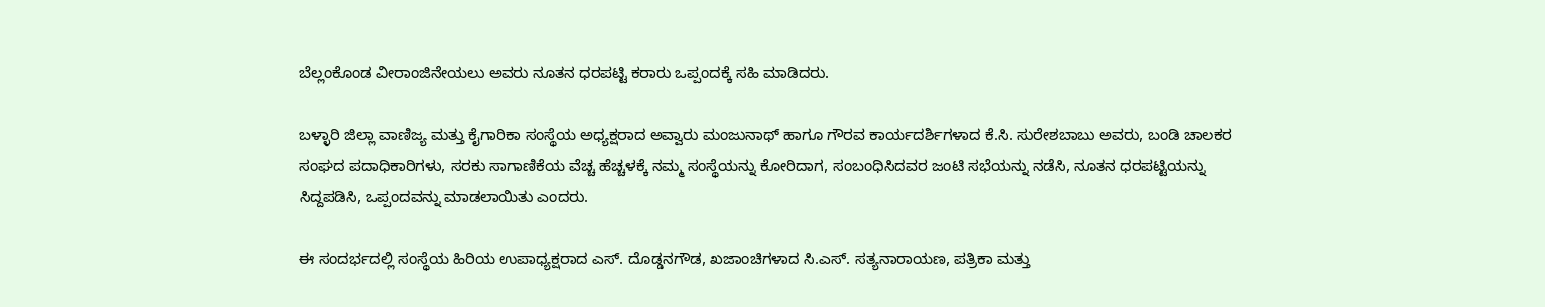ಬೆಲ್ಲಂಕೊಂಡ ವೀರಾಂಜಿನೇಯಲು ಅವರು ನೂತನ ಧರಪಟ್ಟಿ ಕರಾರು ಒಪ್ಪಂದಕ್ಕೆ ಸಹಿ ಮಾಡಿದರು.

ಬಳ್ಳಾರಿ ಜಿಲ್ಲಾ ವಾಣಿಜ್ಯ ಮತ್ತು ಕೈಗಾರಿಕಾ ಸಂಸ್ಥೆಯ ಅಧ್ಯಕ್ಷರಾದ ಅವ್ವಾರು ಮಂಜುನಾಥ್ ಹಾಗೂ ಗೌರವ ಕಾರ್ಯದರ್ಶಿಗಳಾದ ಕೆ.ಸಿ. ಸುರೇಶಬಾಬು ಅವರು, ಬಂಡಿ ಚಾಲಕರ ಸಂಘದ ಪದಾಧಿಕಾರಿಗಳು, ಸರಕು ಸಾಗಾಣಿಕೆಯ ವೆಚ್ಚ ಹೆಚ್ಚಳಕ್ಕೆ ನಮ್ಮ ಸಂಸ್ಥೆಯನ್ನು ಕೋರಿದಾಗ, ಸಂಬಂಧಿಸಿದವರ ಜಂಟಿ ಸಭೆಯನ್ನು ನಡೆಸಿ, ನೂತನ ಧರಪಟ್ಟಿಯನ್ನು ಸಿದ್ದಪಡಿಸಿ, ಒಪ್ಪಂದವನ್ನು ಮಾಡಲಾಯಿತು ಎಂದರು.

ಈ ಸಂದರ್ಭದಲ್ಲಿ ಸಂಸ್ಥೆಯ ಹಿರಿಯ ಉಪಾಧ್ಯಕ್ಷರಾದ ಎಸ್. ದೊಡ್ಡನಗೌಡ, ಖಜಾಂಚಿಗಳಾದ ಸಿ.ಎಸ್. ಸತ್ಯನಾರಾಯಣ, ಪತ್ರಿಕಾ ಮತ್ತು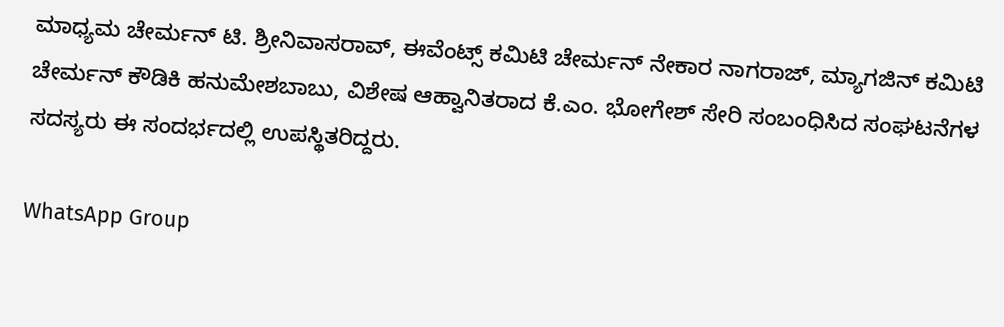ಮಾಧ್ಯಮ ಚೇರ್ಮನ್ ಟಿ. ಶ್ರೀನಿವಾಸರಾವ್, ಈವೆಂಟ್ಸ್ ಕಮಿಟಿ ಚೇರ್ಮನ್ ನೇಕಾರ ನಾಗರಾಜ್, ಮ್ಯಾಗಜಿನ್ ಕಮಿಟಿ ಚೇರ್ಮನ್ ಕೌಡಿಕಿ ಹನುಮೇಶಬಾಬು, ವಿಶೇಷ ಆಹ್ವಾನಿತರಾದ ಕೆ.ಎಂ. ಭೋಗೇಶ್ ಸೇರಿ ಸಂಬಂಧಿಸಿದ ಸಂಘಟನೆಗಳ ಸದಸ್ಯರು ಈ ಸಂದರ್ಭದಲ್ಲಿ ಉಪಸ್ಥಿತರಿದ್ದರು.

WhatsApp Group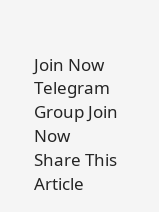Join Now
Telegram Group Join Now
Share This Article